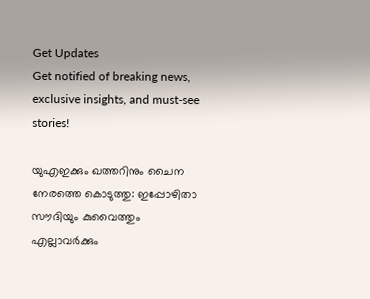Get Updates
Get notified of breaking news, exclusive insights, and must-see stories!

യുഎഇക്കും ഖത്തറിനും ചൈന നേരത്തെ കൊടുത്തു: ഇപ്പോഴിതാ സൗദിയും കുവൈത്തും എല്ലാവർക്കും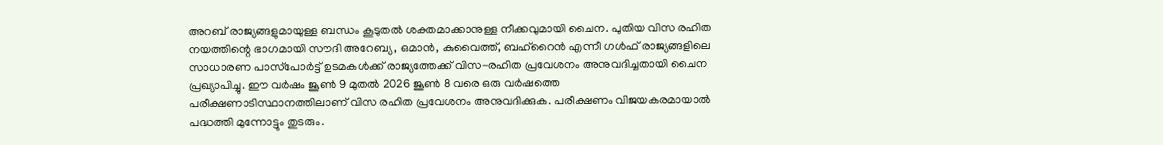അറബ് രാജ്യങ്ങളുമായുള്ള ബന്ധം കൂടുതല്‍ ശക്തമാക്കാനുള്ള നീക്കവുമായി ചൈന. പുതിയ വിസ രഹിത നയത്തിന്റെ ഭാഗമായി സൗദി അറേബ്യ, ഒമാൻ, കുവൈത്ത്, ബഹ്‌റൈൻ എന്നീ ഗൾഫ് രാജ്യങ്ങളിലെ സാധാരണ പാസ്‌പോർട്ട് ഉടമകൾക്ക് രാജ്യത്തേക്ക് വിസ-രഹിത പ്രവേശനം അനുവദിച്ചതായി ചൈന പ്രഖ്യാപിച്ചു. ഈ വർഷം ജൂൺ 9 മുതൽ 2026 ജൂൺ 8 വരെ ഒരു വർഷത്തെ പരീക്ഷണാടിസ്ഥാനത്തിലാണ് വിസ രഹിത പ്രവേശനം അനുവദിക്കുക. പരീക്ഷണം വിജയകരമായാല്‍ പദ്ധത്തി മുന്നോട്ടും തുടരും.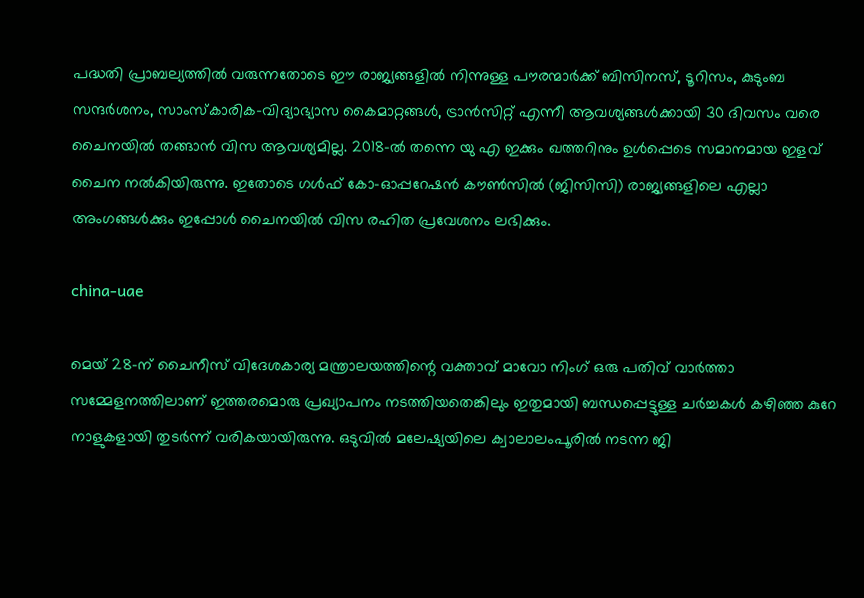പദ്ധതി പ്രാബല്യത്തില്‍ വരുന്നതോടെ ഈ രാജ്യങ്ങളിൽ നിന്നുള്ള പൗരന്മാർക്ക് ബിസിനസ്, ടൂറിസം, കുടുംബ സന്ദർശനം, സാംസ്കാരിക-വിദ്യാഭ്യാസ കൈമാറ്റങ്ങൾ, ട്രാൻസിറ്റ് എന്നീ ആവശ്യങ്ങൾക്കായി 30 ദിവസം വരെ ചൈനയിൽ തങ്ങാൻ വിസ ആവശ്യമില്ല. 2018-ൽ തന്നെ യു എ ഇക്കും ഖത്തറിനും ഉള്‍പ്പെടെ സമാനമായ ഇളവ് ചൈന നല്‍കിയിരുന്നു. ഇതോടെ ഗൾഫ് കോ-ഓപ്പറേഷൻ കൗൺസിൽ (ജിസിസി) രാജ്യങ്ങളിലെ എല്ലാ അംഗങ്ങള്‍ക്കും ഇപ്പോൾ ചൈനയില്‍ വിസ രഹിത പ്രവേശനം ലഭിക്കും.

china-uae

മെയ് 28-ന് ചൈനീസ് വിദേശകാര്യ മന്ത്രാലയത്തിന്റെ വക്താവ് മാവോ നിംഗ് ഒരു പതിവ് വാർത്താ സമ്മേളനത്തിലാണ് ഇത്തരമൊരു പ്രഖ്യാപനം നടത്തിയതെങ്കിലും ഇതുമായി ബന്ധപ്പെട്ടുള്ള ചർച്ചകള്‍ കഴിഞ്ഞ കുറേ നാളുകളായി തുടർന്ന് വരികയായിരുന്നു. ഒടുവില്‍ മലേഷ്യയിലെ ക്വാലാലംപൂരിൽ നടന്ന ജി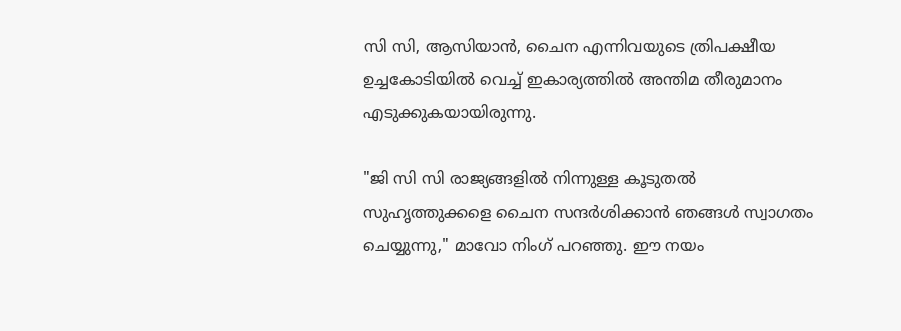സി സി, ആസിയാൻ, ചൈന എന്നിവയുടെ ത്രിപക്ഷീയ ഉച്ചകോടിയിൽ വെച്ച് ഇകാര്യത്തില്‍ അന്തിമ തീരുമാനം എടുക്കുകയായിരുന്നു.

"ജി സി സി രാജ്യങ്ങളിൽ നിന്നുള്ള കൂടുതൽ സുഹൃത്തുക്കളെ ചൈന സന്ദർശിക്കാൻ ഞങ്ങൾ സ്വാഗതം ചെയ്യുന്നു," മാവോ നിംഗ് പറഞ്ഞു. ഈ നയം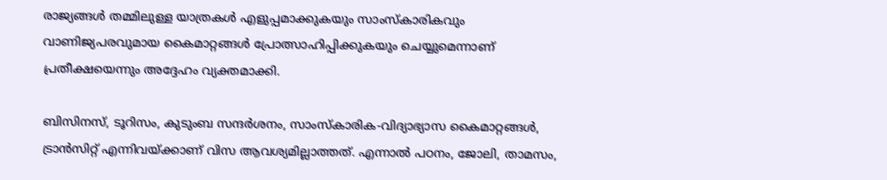രാജ്യങ്ങൾ തമ്മിലുള്ള യാത്രകൾ എളുപ്പമാക്കുകയും സാംസ്കാരികവും വാണിജ്യപരവുമായ കൈമാറ്റങ്ങൾ പ്രോത്സാഹിപ്പിക്കുകയും ചെയ്യുമെന്നാണ് പ്രതീക്ഷയെന്നും അദ്ദേഹം വ്യക്തമാക്കി.

ബിസിനസ്, ടൂറിസം, കുടുംബ സന്ദർശനം, സാംസ്കാരിക-വിദ്യാഭ്യാസ കൈമാറ്റങ്ങൾ, ട്രാൻസിറ്റ് എന്നിവയ്ക്കാണ് വിസ ആവശ്യമില്ലാത്തത്. എന്നാല്‍ പഠനം, ജോലി, താമസം,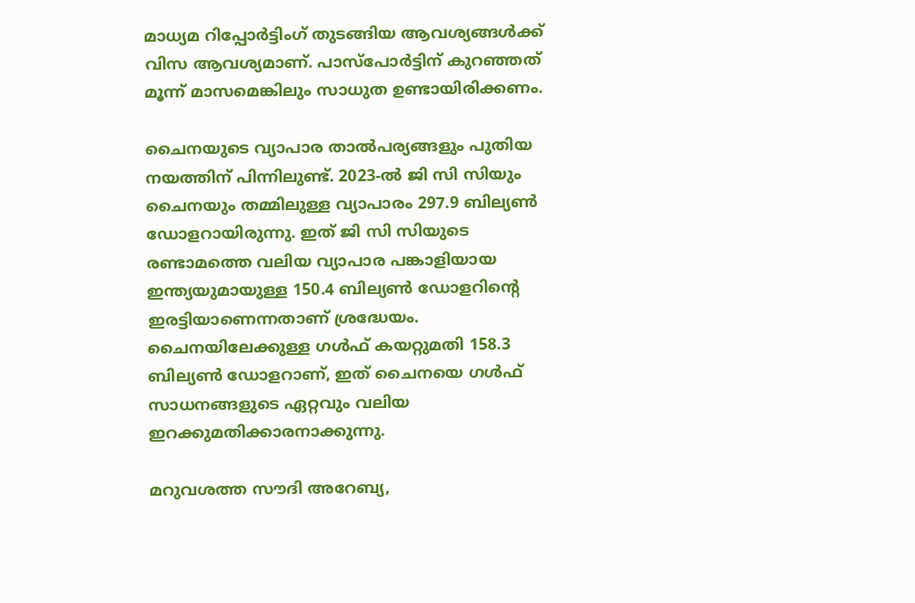മാധ്യമ റിപ്പോർട്ടിംഗ് തുടങ്ങിയ ആവശ്യങ്ങൾക്ക് വിസ ആവശ്യമാണ്. പാസ്‌പോർട്ടിന് കുറഞ്ഞത് മൂന്ന് മാസമെങ്കിലും സാധുത ഉണ്ടായിരിക്കണം.

ചൈനയുടെ വ്യാപാര താല്‍പര്യങ്ങളും പുതിയ നയത്തിന് പിന്നിലുണ്ട്. 2023-ൽ ജി സി സിയും ചൈനയും തമ്മിലുള്ള വ്യാപാരം 297.9 ബില്യൺ ഡോളറായിരുന്നു. ഇത് ജി സി സിയുടെ രണ്ടാമത്തെ വലിയ വ്യാപാര പങ്കാളിയായ ഇന്ത്യയുമായുള്ള 150.4 ബില്യൺ ഡോളറിന്റെ ഇരട്ടിയാണെന്നതാണ് ശ്രദ്ധേയം. ചൈനയിലേക്കുള്ള ഗൾഫ് കയറ്റുമതി 158.3 ബില്യൺ ഡോളറാണ്, ഇത് ചൈനയെ ഗൾഫ് സാധനങ്ങളുടെ ഏറ്റവും വലിയ ഇറക്കുമതിക്കാരനാക്കുന്നു.

മറുവശത്ത സൗദി അറേബ്യ,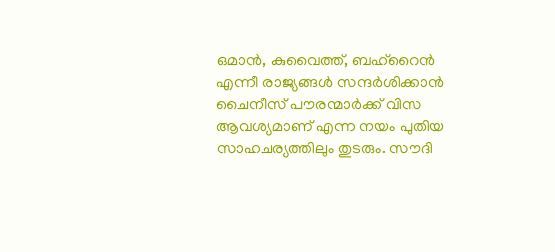ഒമാൻ, കുവൈത്ത്, ബഹ്‌റൈൻ എന്നീ രാജ്യങ്ങള്‍ സന്ദർശിക്കാന്‍ ചൈനീസ് പൗരന്മാർക്ക് വിസ ആവശ്യമാണ് എന്ന നയം പുതിയ സാഹചര്യത്തിലും തുടരും. സൗദി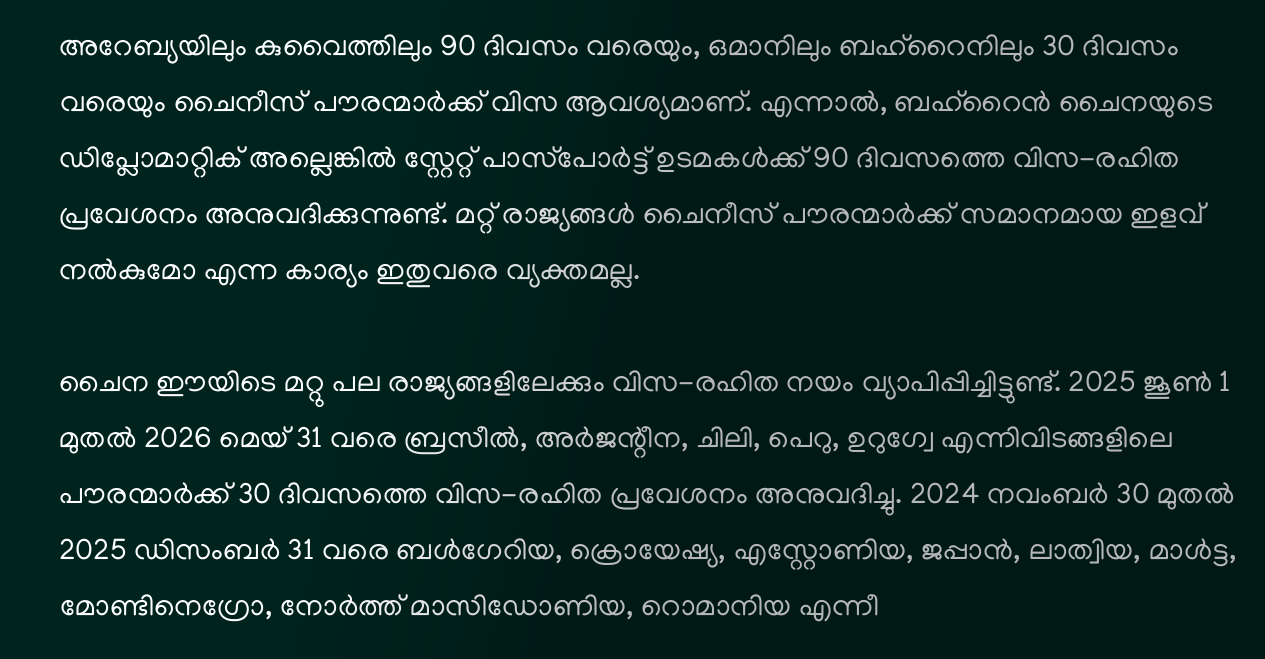അറേബ്യയിലും കുവൈത്തിലും 90 ദിവസം വരെയും, ഒമാനിലും ബഹ്‌റൈനിലും 30 ദിവസം വരെയും ചൈനീസ് പൗരന്മാർക്ക് വിസ ആവശ്യമാണ്. എന്നാൽ, ബഹ്‌റൈൻ ചൈനയുടെ ഡിപ്ലോമാറ്റിക് അല്ലെങ്കിൽ സ്റ്റേറ്റ് പാസ്‌പോർട്ട് ഉടമകൾക്ക് 90 ദിവസത്തെ വിസ-രഹിത പ്രവേശനം അനുവദിക്കുന്നുണ്ട്. മറ്റ് രാജ്യങ്ങൾ ചൈനീസ് പൗരന്മാർക്ക് സമാനമായ ഇളവ് നൽകുമോ എന്ന കാര്യം ഇതുവരെ വ്യക്തമല്ല.

ചൈന ഈയിടെ മറ്റു പല രാജ്യങ്ങളിലേക്കും വിസ-രഹിത നയം വ്യാപിപ്പിച്ചിട്ടുണ്ട്. 2025 ജൂൺ 1 മുതൽ 2026 മെയ് 31 വരെ ബ്രസീൽ, അർജന്റീന, ചിലി, പെറു, ഉറുഗ്വേ എന്നിവിടങ്ങളിലെ പൗരന്മാർക്ക് 30 ദിവസത്തെ വിസ-രഹിത പ്രവേശനം അനുവദിച്ചു. 2024 നവംബർ 30 മുതൽ 2025 ഡിസംബർ 31 വരെ ബൾഗേറിയ, ക്രൊയേഷ്യ, എസ്റ്റോണിയ, ജപ്പാൻ, ലാത്വിയ, മാൾട്ട, മോണ്ടിനെഗ്രോ, നോർത്ത് മാസിഡോണിയ, റൊമാനിയ എന്നീ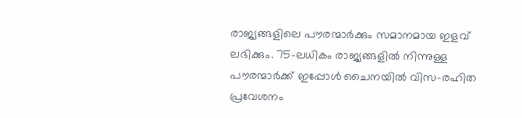രാജ്യങ്ങളിലെ പൗരന്മാർക്കും സമാനമായ ഇളവ് ലഭിക്കും. 75-ലധികം രാജ്യങ്ങളിൽ നിന്നുള്ള പൗരന്മാർക്ക് ഇപ്പോൾ ചൈനയിൽ വിസ-രഹിത പ്രവേശനം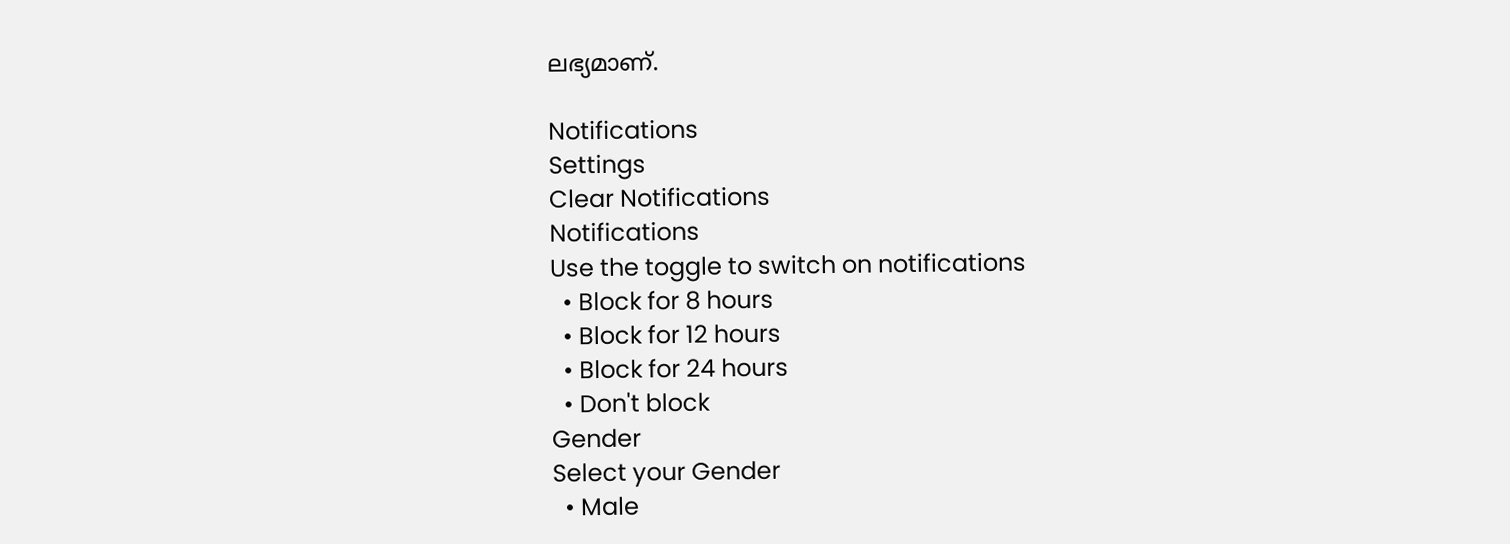ലഭ്യമാണ്.

Notifications
Settings
Clear Notifications
Notifications
Use the toggle to switch on notifications
  • Block for 8 hours
  • Block for 12 hours
  • Block for 24 hours
  • Don't block
Gender
Select your Gender
  • Male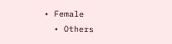• Female
  • Others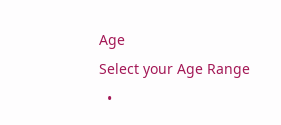Age
Select your Age Range
  •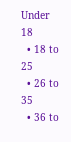Under 18
  • 18 to 25
  • 26 to 35
  • 36 to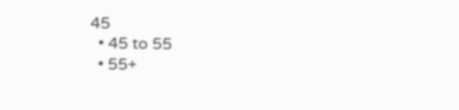45
  • 45 to 55
  • 55+